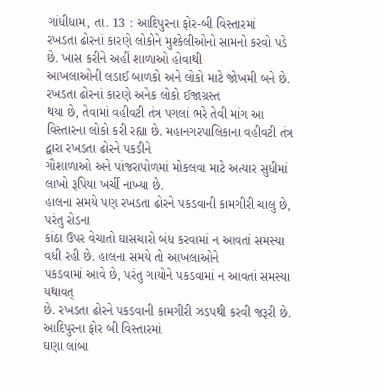ગાંધીધામ, તા. 13 : આદિપુરના ફોર-બી વિસ્તારમાં
રખડતા ઢોરનાં કારણે લોકોને મુશ્કેલીઓનો સામનો કરવો પડે છે. ખાસ કરીને અહીં શાળાઓ હોવાથી
આખલાઓની લડાઈ બાળકો અને લોકો માટે જોખમી બને છે. રખડતા ઢોરનાં કારણે અનેક લોકો ઈજાગ્રસ્ત
થયા છે, તેવામાં વહીવટી તંત્ર પગલાં ભરે તેવી માંગ આ
વિસ્તારના લોકો કરી રહ્યા છે. મહાનગરપાલિકાના વહીવટી તંત્ર દ્વારા રખડતા ઢોરને પકડીને
ગૌશાળાઓ અને પાંજરાપોળમાં મોકલવા માટે અત્યાર સુધીમાં લાખો રૂપિયા ખર્ચી નાખ્યા છે.
હાલના સમયે પણ રખડતા ઢોરને પકડવાની કામગીરી ચાલુ છે, પરંતુ રોડના
કાંઠા ઉપર વેચાતો ઘાસચારો બંધ કરવામાં ન આવતાં સમસ્યા વધી રહી છે. હાલના સમયે તો આખલાઓને
પકડવામાં આવે છે, પરંતુ ગાયોને પકડવામાં ન આવતાં સમસ્યા યથાવત્
છે. રખડતા ઢોરને પકડવાની કામગીરી ઝડપથી કરવી જરૂરી છે. આદિપુરના ફોર બી વિસ્તારમાં
ઘણા લાંબા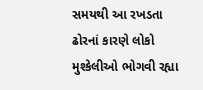સમયથી આ રખડતા ઢોરનાં કારણે લોકો મુશ્કેલીઓ ભોગવી રહ્યા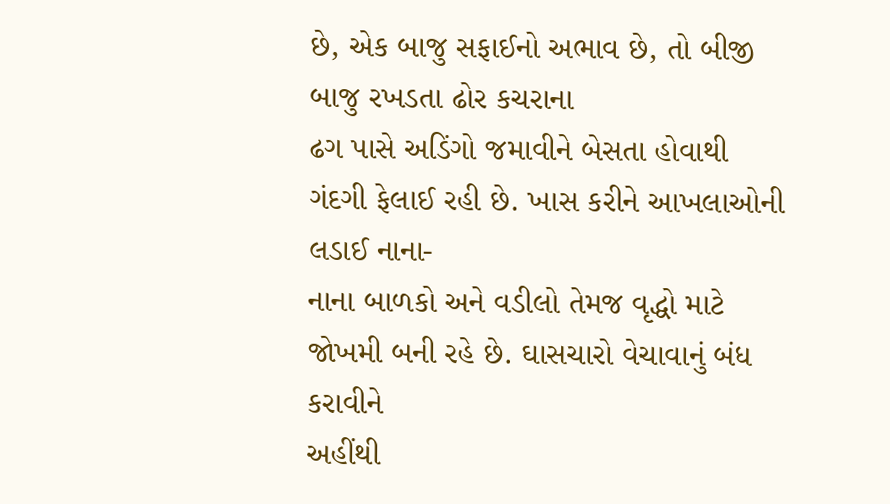છે, એક બાજુ સફાઈનો અભાવ છે, તો બીજી બાજુ રખડતા ઢોર કચરાના
ઢગ પાસે અડિંગો જમાવીને બેસતા હોવાથી ગંદગી ફેલાઈ રહી છે. ખાસ કરીને આખલાઓની લડાઈ નાના-
નાના બાળકો અને વડીલો તેમજ વૃદ્ધો માટે જોખમી બની રહે છે. ઘાસચારો વેચાવાનું બંધ કરાવીને
અહીંથી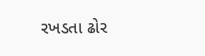રખડતા ઢોર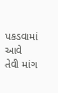પકડવામાં આવે તેવી માંગ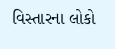વિસ્તારના લોકો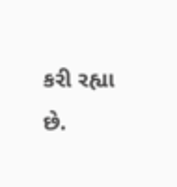કરી રહ્યા છે.